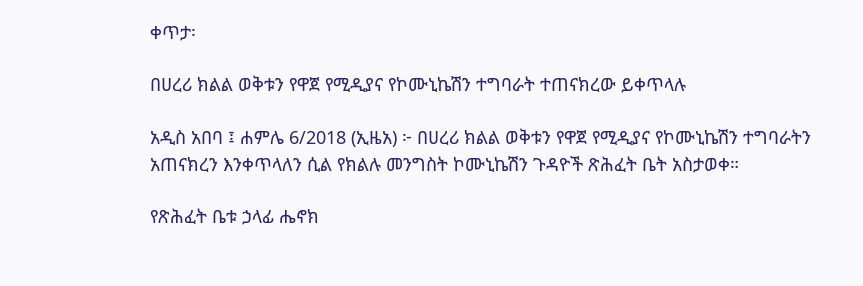ቀጥታ፡

በሀረሪ ክልል ወቅቱን የዋጀ የሚዲያና የኮሙኒኬሽን ተግባራት ተጠናክረው ይቀጥላሉ

አዲስ አበባ ፤ ሐምሌ 6/2018 (ኢዜአ) ፦ በሀረሪ ክልል ወቅቱን የዋጀ የሚዲያና የኮሙኒኬሽን ተግባራትን አጠናክረን እንቀጥላለን ሲል የክልሉ መንግስት ኮሙኒኬሽን ጉዳዮች ጽሕፈት ቤት አስታወቀ።

የጽሕፈት ቤቱ ኃላፊ ሔኖክ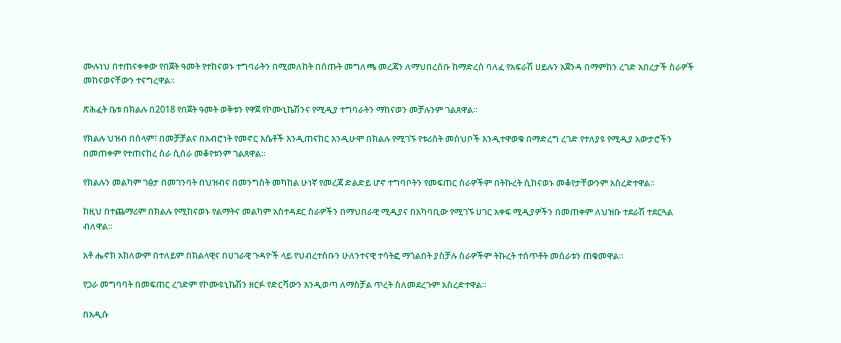ሙሉነህ በተጠናቀቀው የበጀት ዓመት የተከናወኑ ተግባራትን በሚመለከት በሰጡት መግለጫ መረጃን ለማህበረሰቡ ከማድረስ ባለፈ የአፍራሽ ሀይሉን አጀንዳ በማምከን ረገድ አበረታች ስራዎች መከናወናቸውን ተናግረዋል።

ጽሕፈት ቤቱ በክልሉ በ2018 የበጀት ዓመት ወቅቱን የዋጀ የኮሙኒኬሽንና የሚዲያ ተግባራትን ማከናወን መቻሉንም ገልጸዋል።

የክልሉ ህዝብ በሰላም፣ በመቻቻልና በአብሮነት የመኖር እሴቶች እንዲጠናከር እንዲሁሞ በክልሉ የሚገኙ የቱሪስት መስህቦች እንዲተዋወቁ በማድረግ ረገድ የተለያዩ የሚዲያ አውታሮችን በመጠቀም የተጠናከረ ስራ ሲሰራ መቆየቱንም ገልጸዋል።

የክልሉን መልካም ገፅታ በመገንባት በህዝብና በመንግስት መካከል ሁነኛ የመረጃ ድልድይ ሆኖ ተግባቦትን የመፍጠር ስራዎችም በትኩረት ሲከናወኑ መቆየታቸውንም አስረድተዋል።

ከዚህ በተጨማሪም በክልሉ የሚከናወኑ የልማትና መልካም አስተዳደር ስራዎችን በማህበራዊ ሚዲያና በአካባቢው የሚገኙ ሀገር አቀፍ ሚዲያዎችን በመጠቀም ለህዝቡ ተደራሽ ተደርጓል ብለዋል።

አቶ ሔኖክ አክለውም በተለይም በክልላዊና በሀገራዊ ጉዳዮች ላይ የህብረተሰቡን ሁለንተናዊ ተሳትፎ ማጎልበት ያስቻሉ ስራዎችም ትኩረት ተሰጥቶት መሰራቱን ጠቁመዋል።

የጋራ መግባባት በመፍጠር ረገድም የኮሙዩኒኬሽን ዘርፉ የድርሻውን እንዲወጣ ለማስቻል ጥረት ስለመደረጉም አስረድተዋል።

በአዲሱ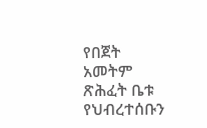የበጀት አመትም ጽሕፈት ቤቱ የህብረተሰቡን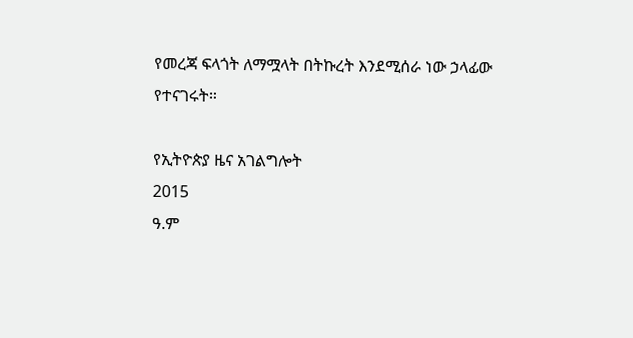የመረጃ ፍላጎት ለማሟላት በትኩረት እንደሚሰራ ነው ኃላፊው የተናገሩት።

የኢትዮጵያ ዜና አገልግሎት
2015
ዓ.ም